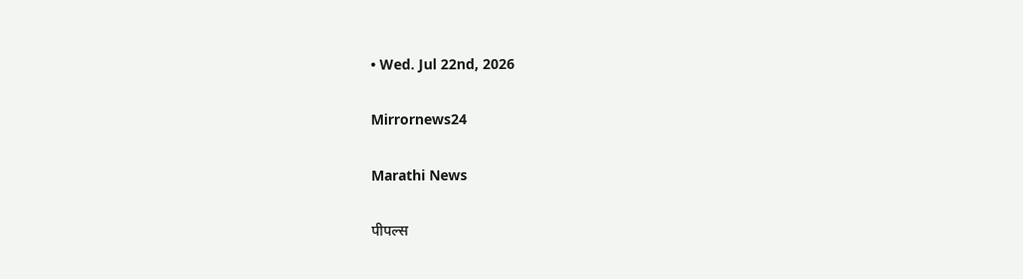• Wed. Jul 22nd, 2026

Mirrornews24

Marathi News

पीपल्स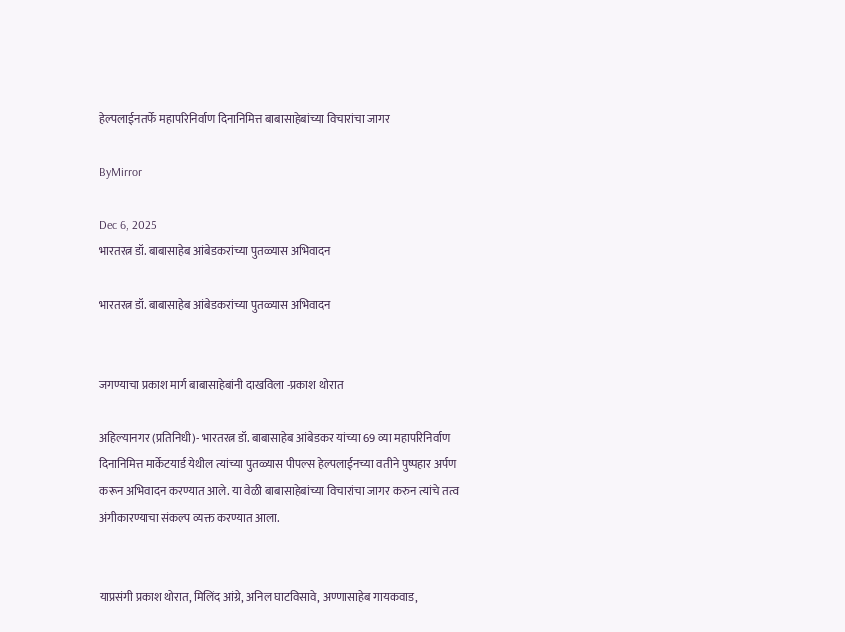हेल्पलाईनतर्फे महापरिनिर्वाण दिनानिमित्त बाबासाहेबांच्या विचारांचा जागर

ByMirror

Dec 6, 2025
भारतरत्न डॉ. बाबासाहेब आंबेडकरांच्या पुतळ्यास अभिवादन

भारतरत्न डॉ. बाबासाहेब आंबेडकरांच्या पुतळ्यास अभिवादन


जगण्याचा प्रकाश मार्ग बाबासाहेबांनी दाखविला -प्रकाश थोरात

अहिल्यानगर (प्रतिनिधी)- भारतरत्न डॉ. बाबासाहेब आंबेडकर यांच्या 69 व्या महापरिनिर्वाण दिनानिमित्त मार्केटयार्ड येथील त्यांच्या पुतळ्यास पीपल्स हेल्पलाईनच्या वतीने पुष्पहार अर्पण करून अभिवादन करण्यात आले. या वेळी बाबासाहेबांच्या विचारांचा जागर करुन त्यांचे तत्व अंगीकारण्याचा संकल्प व्यक्त करण्यात आला.


याप्रसंगी प्रकाश थोरात, मिलिंद आंग्रे, अनिल घाटविसावे, अण्णासाहेब गायकवाड,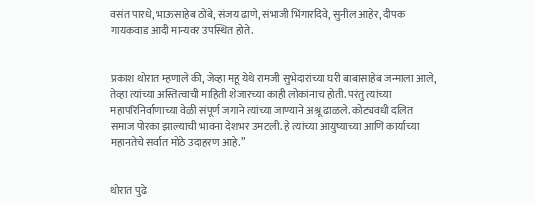वसंत पारधे, भाऊसाहेब ठोंबे, संजय ढाणे, संभाजी भिंगारदिवे, सुनील आहेर, दीपक गायकवाड आदी मान्यवर उपस्थित होते.


प्रकाश थोरात म्हणाले की, जेव्हा महू येथे रामजी सुभेदारांच्या घरी बाबासाहेब जन्माला आले, तेव्हा त्यांच्या अस्तित्वाची माहिती शेजारच्या काही लोकांनाच होती. परंतु त्यांच्या महापरिनिर्वाणाच्या वेळी संपूर्ण जगाने त्यांच्या जाण्याने अश्रू ढाळले. कोट्यवधी दलित समाज पोरका झाल्याची भावना देशभर उमटली. हे त्यांच्या आयुष्याच्या आणि कार्याच्या महानतेचे सर्वात मोठे उदाहरण आहे.”


थोरात पुढे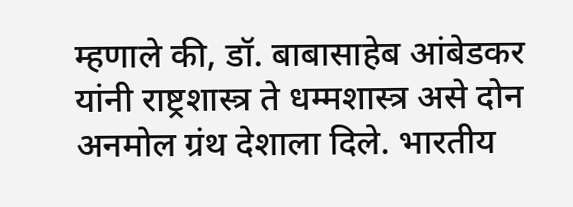म्हणाले की, डॉ. बाबासाहेब आंबेडकर यांनी राष्ट्रशास्त्र ते धम्मशास्त्र असे दोन अनमोल ग्रंथ देशाला दिले. भारतीय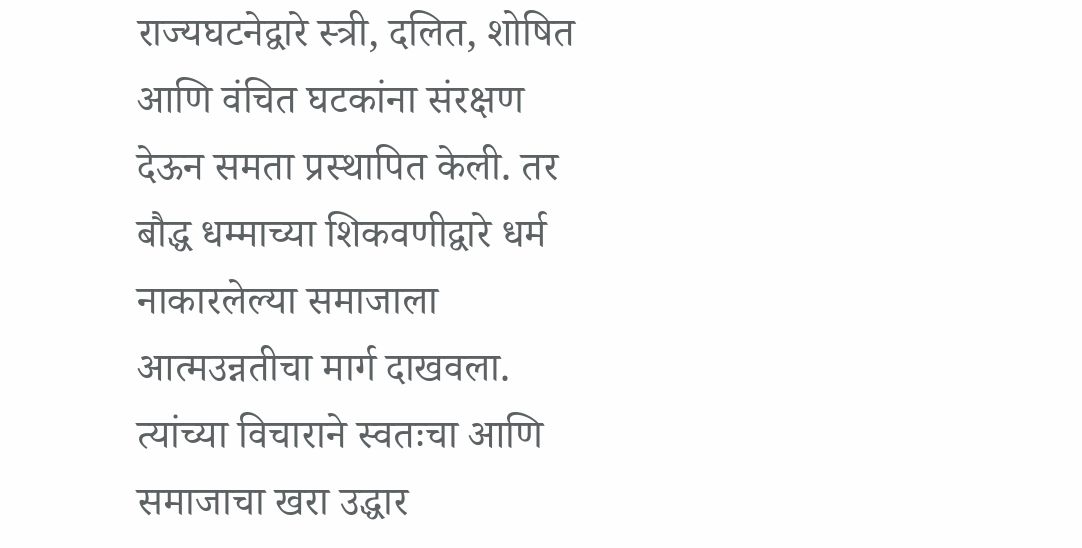राज्यघटनेद्वारे स्त्री, दलित, शोषित आणि वंचित घटकांना संरक्षण देऊन समता प्रस्थापित केली. तर बौद्ध धम्माच्या शिकवणीद्वारे धर्म नाकारलेल्या समाजाला आत्मउन्नतीचा मार्ग दाखवला. त्यांच्या विचाराने स्वतःचा आणि समाजाचा खरा उद्धार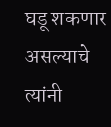घडू शकणार असल्याचे त्यांनी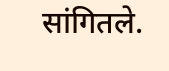सांगितले.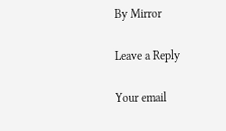By Mirror

Leave a Reply

Your email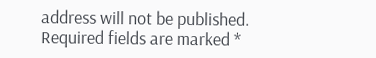address will not be published. Required fields are marked *